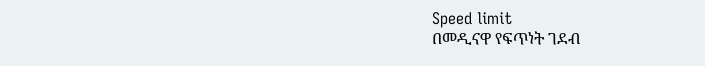Speed limit
በመዲናዋ የፍጥነት ገደብ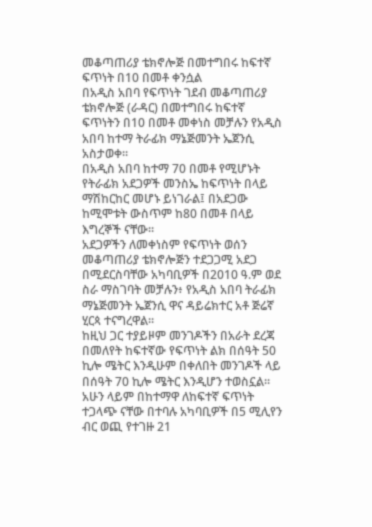መቆጣጠሪያ ቴክኖሎጅ በመተግበሩ ከፍተኛ ፍጥነት በ10 በመቶ ቀንሷል
በአዲስ አበባ የፍጥነት ገደብ መቆጣጠሪያ ቴክኖሎጅ (ራዳር) በመተግበሩ ከፍተኛ ፍጥነትን በ10 በመቶ መቀነስ መቻሉን የአዲስ አበባ ከተማ ትራፊክ ማኔጅመንት ኤጀንሲ አስታወቀ።
በአዲስ አበባ ከተማ 70 በመቶ የሚሆኑት የትራፊክ አደጋዎች መንስኤ ከፍጥነት በላይ ማሽከርከር መሆኑ ይነገራል፤ በአደጋው ከሚሞቱት ውስጥም ከ80 በመቶ በላይ እግረኞች ናቸው።
አደጋዎችን ለመቀነስም የፍጥነት ወሰን መቆጣጠሪያ ቴክኖሎጅን ተደጋጋሚ አደጋ በሚደርስባቸው አካባቢዎች በ2010 ዓ.ም ወደ ስራ ማስገባት መቻሉን፥ የአዲስ አበባ ትራፊክ ማኔጅመንት ኤጀንሲ ዋና ዳይሬክተር አቶ ጅሬኛ ሂርጳ ተናግረዋል።
ከዚህ ጋር ተያይዞም መንገዶችን በአራት ደረጃ በመለየት ከፍተኛው የፍጥነት ልክ በሰዓት 50 ኪሎ ሜትር እንዲሁም በቀለበት መንገዶች ላይ በሰዓት 70 ኪሎ ሜትር እንዲሆን ተወስኗል።
አሁን ላይም በከተማዋ ለከፍተኛ ፍጥነት ተጋላጭ ናቸው በተባሉ አካባቢዎች በ5 ሚሊየን ብር ወጪ የተገዙ 21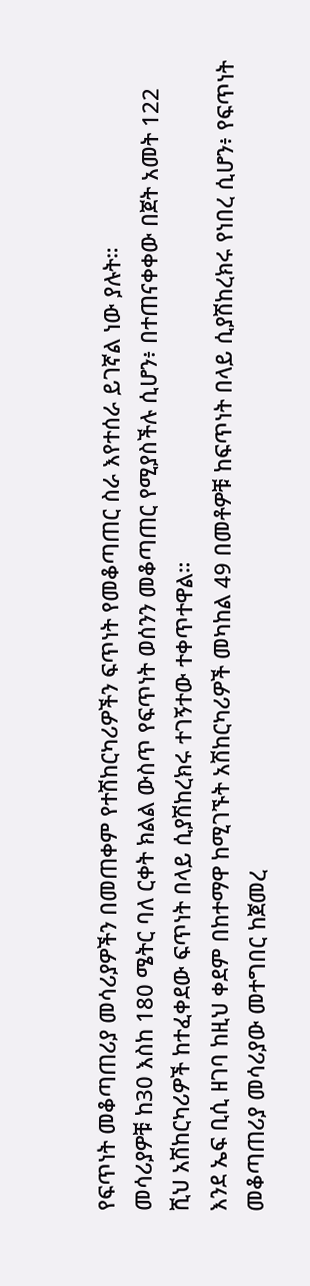የፍጥነት መቆጣጠሪያ መሳሪያዎችን በመጠቀም የተሽከርካሪዎችን ፍጥነት የመቆጣጠር ስራ እየተሰራ ይገኛል ነው ያሉት።
መሳሪያዎቹ ከ30 እስከ 180 ሜትር ባለ ርቀት ክልል ውስጥ የፍጥነት ወሰንን መቆጣጠር የሚያስችሉ ሲሆን፥ በተጠናቀቀው በጀት አመት 122 ሺህ አሽከርካሪዎች ከተፈቀደው ፍጥነት በላይ ሲያሽከረክሩ ተገኝተው ተቀጥተዋል።
እንደ ኤፍ ቢሲ ዘገባ ከዚህ ቀደም በከተማዋ ከሚገኙት አሽከርካሪዎች መካከል 49 በመቶዎቹ ከፍጥነት በላይ ሲያሽከረክሩ የነበረ ሲሆን፥ የፍጥነት መቆጣጠሪያ መሳሪያው መተግበር ከጀመረ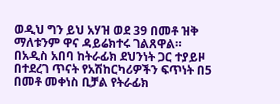ወዲህ ግን ይህ አሃዝ ወደ 39 በመቶ ዝቅ ማለቱንም ዋና ዳይሬክተሩ ገልጸዋል።
በአዲስ አበባ ከትራፊክ ደህንነት ጋር ተያይዞ በተደረገ ጥናት የአሽከርካሪዎችን ፍጥነት በ5 በመቶ መቀነስ ቢቻል የትራፊክ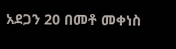አደጋን 20 በመቶ መቀነስ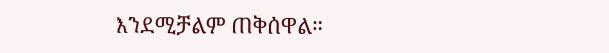እንደሚቻልም ጠቅሰዋል።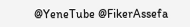@YeneTube @FikerAssefa